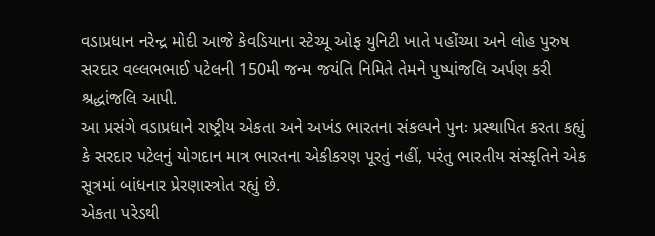વડાપ્રધાન નરેન્દ્ર મોદી આજે કેવડિયાના સ્ટેચ્યૂ ઓફ યુનિટી ખાતે પહોંચ્યા અને લોહ પુરુષ સરદાર વલ્લભભાઈ પટેલની 150મી જન્મ જયંતિ નિમિતે તેમને પુષ્પાંજલિ અર્પણ કરી શ્રદ્ધાંજલિ આપી.
આ પ્રસંગે વડાપ્રધાને રાષ્ટ્રીય એકતા અને અખંડ ભારતના સંકલ્પને પુનઃ પ્રસ્થાપિત કરતા કહ્યું કે સરદાર પટેલનું યોગદાન માત્ર ભારતના એકીકરણ પૂરતું નહીં, પરંતુ ભારતીય સંસ્કૃતિને એક સૂત્રમાં બાંધનાર પ્રેરણાસ્ત્રોત રહ્યું છે.
એકતા પરેડથી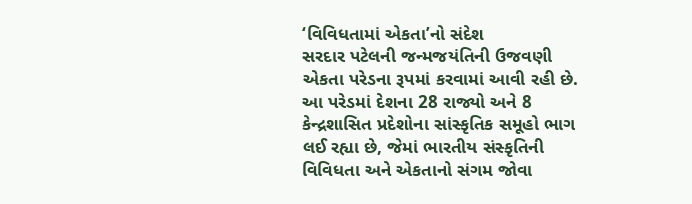‘વિવિધતામાં એકતા’નો સંદેશ
સરદાર પટેલની જન્મજયંતિની ઉજવણી એકતા પરેડના રૂપમાં કરવામાં આવી રહી છે.
આ પરેડમાં દેશના 28 રાજ્યો અને 8 કેન્દ્રશાસિત પ્રદેશોના સાંસ્કૃતિક સમૂહો ભાગ લઈ રહ્યા છે, જેમાં ભારતીય સંસ્કૃતિની વિવિધતા અને એકતાનો સંગમ જોવા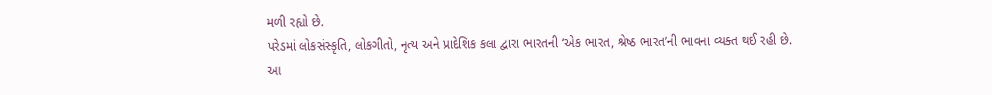મળી રહ્યો છે.
પરેડમાં લોકસંસ્કૃતિ, લોકગીતો, નૃત્ય અને પ્રાદેશિક કલા દ્વારા ભારતની ‘એક ભારત, શ્રેષ્ઠ ભારત’ની ભાવના વ્યક્ત થઈ રહી છે.
આ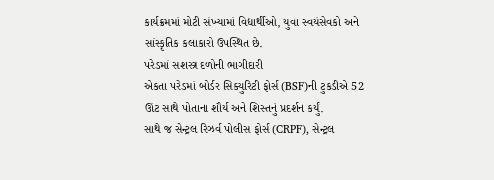કાર્યક્રમમાં મોટી સંખ્યામાં વિદ્યાર્થીઓ, યુવા સ્વયંસેવકો અને સાંસ્કૃતિક કલાકારો ઉપસ્થિત છે.
પરેડમાં સશસ્ત્ર દળોની ભાગીદારી
એકતા પરેડમાં બોર્ડર સિક્યુરિટી ફોર્સ (BSF)ની ટુકડીએ 52 ઊંટ સાથે પોતાના શૌર્ય અને શિસ્તનું પ્રદર્શન કર્યું.
સાથે જ સેન્ટ્રલ રિઝર્વ પોલીસ ફોર્સ (CRPF), સેન્ટ્રલ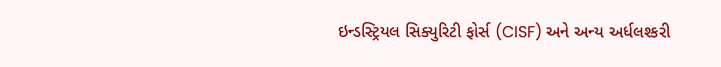ઇન્ડસ્ટ્રિયલ સિક્યુરિટી ફોર્સ (CISF) અને અન્ય અર્ધલશ્કરી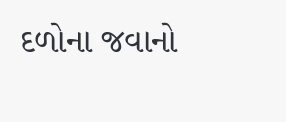દળોના જવાનો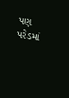પણ પરેડમાં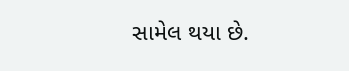સામેલ થયા છે.